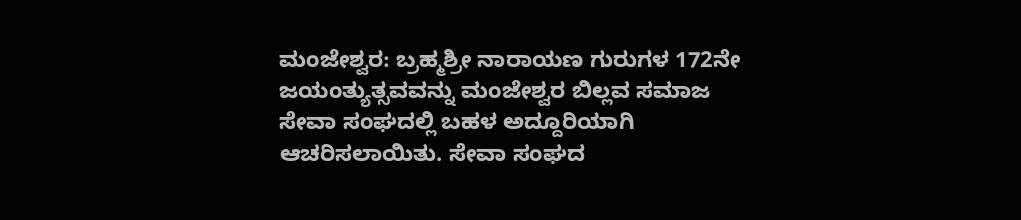ಮಂಜೇಶ್ವರ: ಬ್ರಹ್ಮಶ್ರೀ ನಾರಾಯಣ ಗುರುಗಳ 172ನೇ ಜಯಂತ್ಯುತ್ಸವವನ್ನು ಮಂಜೇಶ್ವರ ಬಿಲ್ಲವ ಸಮಾಜ ಸೇವಾ ಸಂಘದಲ್ಲಿ ಬಹಳ ಅದ್ದೂರಿಯಾಗಿ ಆಚರಿಸಲಾಯಿತು. ಸೇವಾ ಸಂಘದ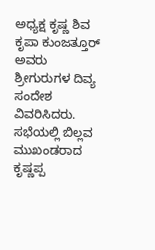ಅಧ್ಯಕ್ಷ ಕೃಷ್ಣ ಶಿವ ಕೃಪಾ ಕುಂಜತ್ತೂರ್ ಅವರು ಶ್ರೀಗುರುಗಳ ದಿವ್ಯ ಸಂದೇಶ ವಿವರಿಸಿದರು.
ಸಭೆಯಲ್ಲಿ ಬಿಲ್ಲವ ಮುಖಂಡರಾದ ಕೃಷ್ಣಪ್ಪ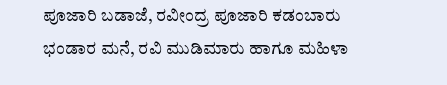ಪೂಜಾರಿ ಬಡಾಜೆ, ರವೀಂದ್ರ ಪೂಜಾರಿ ಕಡಂಬಾರು ಭಂಡಾರ ಮನೆ, ರವಿ ಮುಡಿಮಾರು ಹಾಗೂ ಮಹಿಳಾ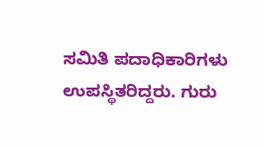ಸಮಿತಿ ಪದಾಧಿಕಾರಿಗಳು ಉಪಸ್ಥಿತರಿದ್ದರು. ಗುರು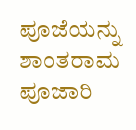ಪೂಜೆಯನ್ನು ಶಾಂತರಾಮ ಪೂಜಾರಿ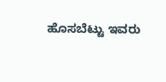ಹೊಸಬೆಟ್ಟು ಇವರು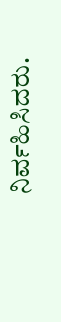ನಿರ್ವಹಿಸಿದರು.